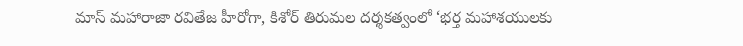మాస్ మహారాజా రవితేజ హీరోగా, కిశోర్ తిరుమల దర్శకత్వంలో ‘భర్త మహాశయులకు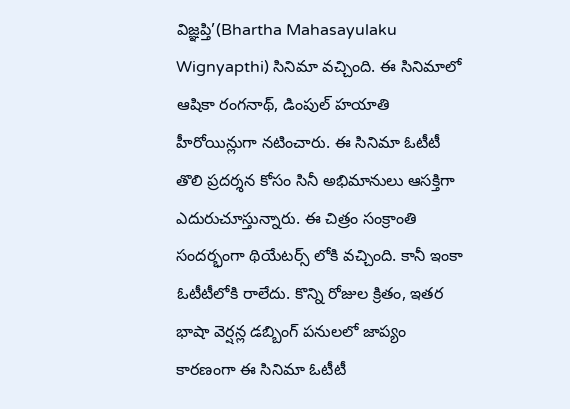విజ్ఞప్తి’(Bhartha Mahasayulaku Wignyapthi) సినిమా వచ్చింది. ఈ సినిమాలో ఆషికా రంగనాథ్, డింపుల్ హయాతి హీరోయిన్లుగా నటించారు. ఈ సినిమా ఓటీటీ తొలి ప్రదర్శన కోసం సినీ అభిమానులు ఆసక్తిగా ఎదురుచూస్తున్నారు. ఈ చిత్రం సంక్రాంతి సందర్భంగా థియేటర్స్ లోకి వచ్చింది. కానీ ఇంకా ఓటీటీలోకి రాలేదు. కొన్ని రోజుల క్రితం, ఇతర భాషా వెర్షన్ల డబ్బింగ్ పనులలో జాప్యం కారణంగా ఈ సినిమా ఓటీటీ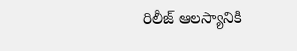రిలీజ్ ఆలస్యానికి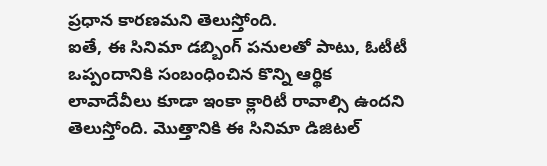ప్రధాన కారణమని తెలుస్తోంది.
ఐతే, ఈ సినిమా డబ్బింగ్ పనులతో పాటు, ఓటీటీ ఒప్పందానికి సంబంధించిన కొన్ని ఆర్థిక లావాదేవీలు కూడా ఇంకా క్లారిటీ రావాల్సి ఉందని తెలుస్తోంది. మొత్తానికి ఈ సినిమా డిజిటల్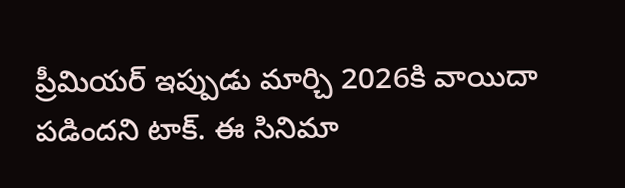ప్రీమియర్ ఇప్పుడు మార్చి 2026కి వాయిదా పడిందని టాక్. ఈ సినిమా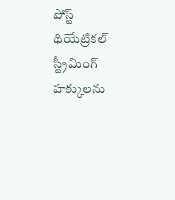పోస్ట్ థియేట్రికల్ స్ట్రీమింగ్ హక్కులను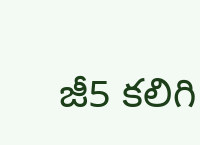జీ5 కలిగి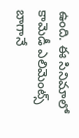ఉంది. ఈ సినిమాలో కామెడీ ఎలిమెంట్స్ బాగానే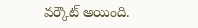వర్కౌట్ అయింది.